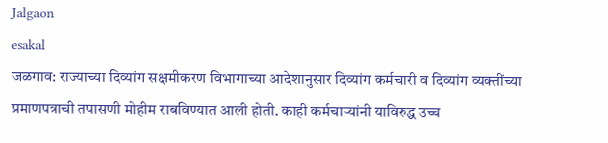Jalgaon
esakal
जळगाव: राज्याच्या दिव्यांग सक्षमीकरण विभागाच्या आदेशानुसार दिव्यांग कर्मचारी व दिव्यांग व्यक्तींच्या प्रमाणपत्राची तपासणी मोहीम राबविण्यात आली होती. काही कर्मचाऱ्यांनी याविरुद्ध उच्च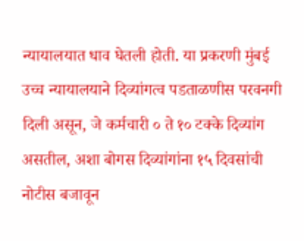न्यायालयात धाव घेतली होती. या प्रकरणी मुंबई उच्च न्यायालयाने दिव्यांगत्व पडताळणीस परवनगी दिली असून, जे कर्मचारी ० ते १० टक्के दिव्यांग असतील, अशा बोगस दिव्यांगांना १५ दिवसांची नोटीस बजावून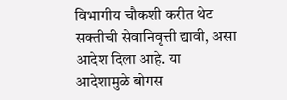विभागीय चौकशी करीत थेट सक्तीची सेवानिवृत्ती द्यावी, असा आदेश दिला आहे. या आदेशामुळे बोगस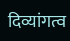दिव्यांगत्व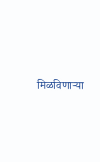मिळविणाऱ्या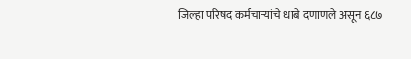जिल्हा परिषद कर्मचाऱ्यांचे धाबे दणाणले असून ६८७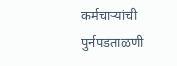कर्मचाऱ्यांची पुर्नपडताळणी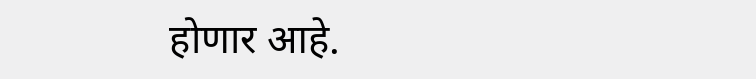होणार आहे.